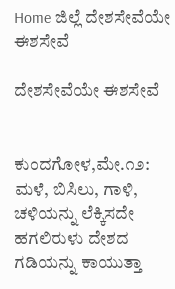Home ಜಿಲ್ಲೆ ದೇಶಸೇವೆಯೇ ಈಶಸೇವೆ

ದೇಶಸೇವೆಯೇ ಈಶಸೇವೆ


ಕುಂದಗೋಳ,ಮೇ.೧೨:
ಮಳೆ, ಬಿಸಿಲು, ಗಾಳಿ, ಚಳಿಯನ್ನು ಲೆಕ್ಕಿಸದೇ ಹಗಲಿರುಳು ದೇಶದ ಗಡಿಯನ್ನು ಕಾಯುತ್ತಾ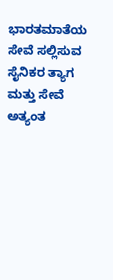ಭಾರತಮಾತೆಯ ಸೇವೆ ಸಲ್ಲಿಸುವ ಸೈನಿಕರ ತ್ಯಾಗ ಮತ್ತು ಸೇವೆ ಅತ್ಯಂತ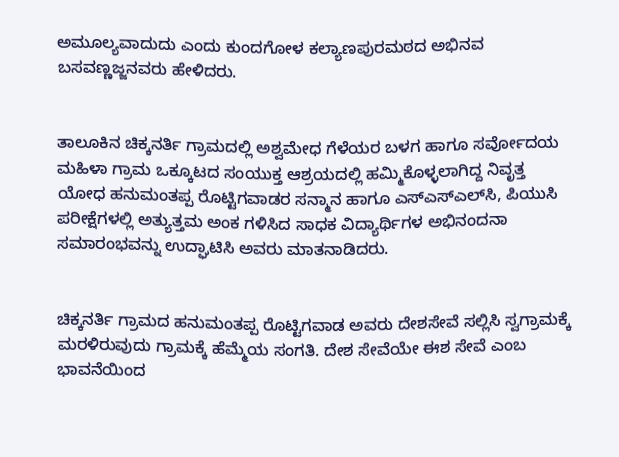ಅಮೂಲ್ಯವಾದುದು ಎಂದು ಕುಂದಗೋಳ ಕಲ್ಯಾಣಪುರಮಠದ ಅಭಿನವ ಬಸವಣ್ಣಜ್ಜನವರು ಹೇಳಿದರು.


ತಾಲೂಕಿನ ಚಿಕ್ಕನರ್ತಿ ಗ್ರಾಮದಲ್ಲಿ ಅಶ್ವಮೇಧ ಗೆಳೆಯರ ಬಳಗ ಹಾಗೂ ಸರ್ವೋದಯ ಮಹಿಳಾ ಗ್ರಾಮ ಒಕ್ಕೂಟದ ಸಂಯುಕ್ತ ಆಶ್ರಯದಲ್ಲಿ ಹಮ್ಮಿಕೊಳ್ಳಲಾಗಿದ್ದ ನಿವೃತ್ತ ಯೋಧ ಹನುಮಂತಪ್ಪ ರೊಟ್ಟಿಗವಾಡರ ಸನ್ಮಾನ ಹಾಗೂ ಎಸ್‌ಎಸ್‌ಎಲ್‌ಸಿ, ಪಿಯುಸಿ ಪರೀಕ್ಷೆಗಳಲ್ಲಿ ಅತ್ಯುತ್ತಮ ಅಂಕ ಗಳಿಸಿದ ಸಾಧಕ ವಿದ್ಯಾರ್ಥಿಗಳ ಅಭಿನಂದನಾ ಸಮಾರಂಭವನ್ನು ಉದ್ಘಾಟಿಸಿ ಅವರು ಮಾತನಾಡಿದರು.


ಚಿಕ್ಕನರ್ತಿ ಗ್ರಾಮದ ಹನುಮಂತಪ್ಪ ರೊಟ್ಟಿಗವಾಡ ಅವರು ದೇಶಸೇವೆ ಸಲ್ಲಿಸಿ ಸ್ವಗ್ರಾಮಕ್ಕೆ ಮರಳಿರುವುದು ಗ್ರಾಮಕ್ಕೆ ಹೆಮ್ಮೆಯ ಸಂಗತಿ. ದೇಶ ಸೇವೆಯೇ ಈಶ ಸೇವೆ ಎಂಬ ಭಾವನೆಯಿಂದ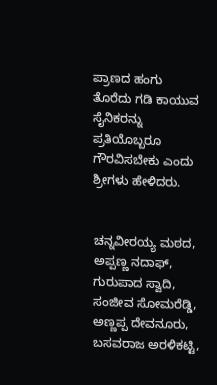ಪ್ರಾಣದ ಹಂಗು ತೊರೆದು ಗಡಿ ಕಾಯುವ ಸೈನಿಕರನ್ನು ಪ್ರತಿಯೊಬ್ಬರೂ ಗೌರವಿಸಬೇಕು ಎಂದು ಶ್ರೀಗಳು ಹೇಳಿದರು.


ಚನ್ನವೀರಯ್ಯ ಮಠದ, ಅಪ್ಪಣ್ಣ ನದಾಫ್, ಗುರುಪಾದ ಸ್ವಾದಿ, ಸಂಜೀವ ಸೋಮರೆಡ್ಡಿ, ಅಣ್ಣಪ್ಪ ದೇವನೂರು, ಬಸವರಾಜ ಅರಳಿಕಟ್ಟಿ,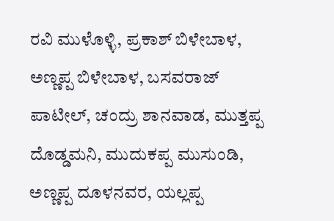ರವಿ ಮುಳೊಳ್ಳಿ, ಪ್ರಕಾಶ್ ಬಿಳೇಬಾಳ, ಅಣ್ಣಪ್ಪ ಬಿಳೇಬಾಳ, ಬಸವರಾಜ್ ಪಾಟೀಲ್, ಚಂದ್ರು ಶಾನವಾಡ, ಮುತ್ತಪ್ಪ ದೊಡ್ಡಮನಿ, ಮುದುಕಪ್ಪ ಮುಸುಂಡಿ, ಅಣ್ಣಪ್ಪ ದೂಳನವರ, ಯಲ್ಲಪ್ಪ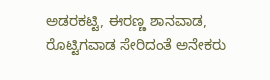ಅಡರಕಟ್ಟಿ, ಈರಣ್ಣ ಶಾನವಾಡ, ರೊಟ್ಟಿಗವಾಡ ಸೇರಿದಂತೆ ಅನೇಕರು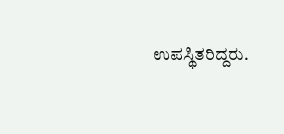ಉಪಸ್ಥಿತರಿದ್ದರು.